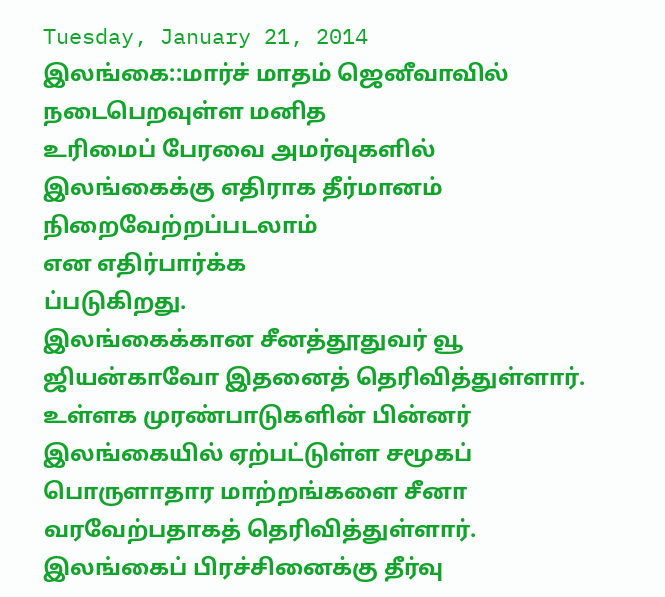Tuesday, January 21, 2014
இலங்கை::மார்ச் மாதம் ஜெனீவாவில் நடைபெறவுள்ள மனித
உரிமைப் பேரவை அமர்வுகளில் இலங்கைக்கு எதிராக தீர்மானம் நிறைவேற்றப்படலாம்
என எதிர்பார்க்க
ப்படுகிறது.
இலங்கைக்கான சீனத்தூதுவர் வூ ஜியன்காவோ இதனைத் தெரிவித்துள்ளார்.
உள்ளக முரண்பாடுகளின் பின்னர் இலங்கையில் ஏற்பட்டுள்ள சமூகப் பொருளாதார மாற்றங்களை சீனா வரவேற்பதாகத் தெரிவித்துள்ளார்.
இலங்கைப் பிரச்சினைக்கு தீர்வு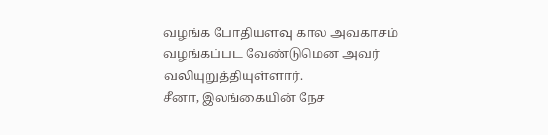வழங்க போதியளவு கால அவகாசம் வழங்கப்பட வேண்டுமென அவர் வலியுறுத்தியுள்ளார்.
சீனா, இலங்கையின் நேச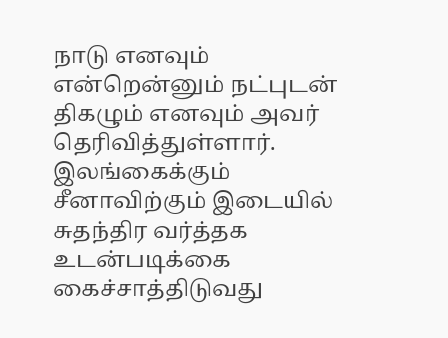நாடு எனவும் என்றென்னும் நட்புடன் திகழும் எனவும் அவர் தெரிவித்துள்ளார்.
இலங்கைக்கும் சீனாவிற்கும் இடையில் சுதந்திர வர்த்தக உடன்படிக்கை கைச்சாத்திடுவது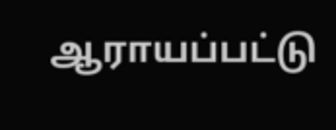ஆராயப்பட்டு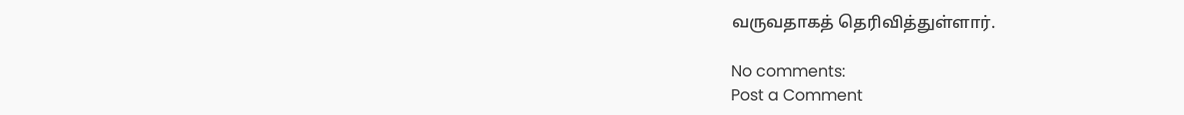வருவதாகத் தெரிவித்துள்ளார்.

No comments:
Post a Comment